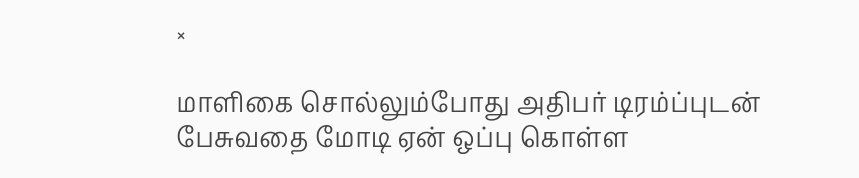×

மாளிகை சொல்லும்போது அதிபர் டிரம்ப்புடன் பேசுவதை மோடி ஏன் ஒப்பு கொள்ள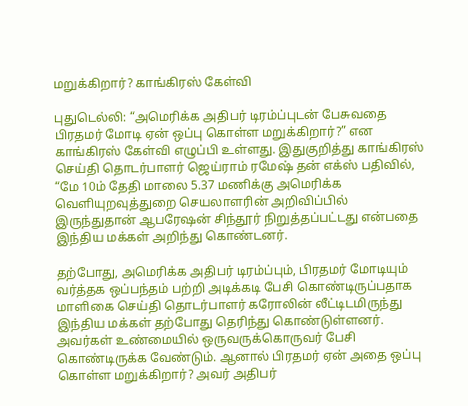மறுக்கிறார்? காங்கிரஸ் கேள்வி

புதுடெல்லி: “அமெரிக்க அதிபர் டிரம்ப்புடன் பேசுவதை பிரதமர் மோடி ஏன் ஒப்பு கொள்ள மறுக்கிறார்?” என காங்கிரஸ் கேள்வி எழுப்பி உள்ளது. இதுகுறித்து காங்கிரஸ் செய்தி தொடர்பாளர் ஜெய்ராம் ரமேஷ் தன் எக்ஸ் பதிவில், “மே 10ம் தேதி மாலை 5.37 மணிக்கு அமெரிக்க வௌியுறவுத்துறை செயலாளரின் அறிவிப்பில் இருந்துதான் ஆபரேஷன் சிந்தூர் நிறுத்தப்பட்டது என்பதை இந்திய மக்கள் அறிந்து கொண்டனர்.

தற்போது, அமெரிக்க அதிபர் டிரம்ப்பும், பிரதமர் மோடியும் வர்த்தக ஒப்பந்தம் பற்றி அடிக்கடி பேசி கொண்டிருப்பதாக மாளிகை செய்தி தொடர்பாளர் கரோலின் லீட்டிடமிருந்து இந்திய மக்கள் தற்போது தெரிந்து கொண்டுள்ளனர். அவர்கள் உண்மையில் ஒருவருக்கொருவர் பேசி கொண்டிருக்க வேண்டும். ஆனால் பிரதமர் ஏன் அதை ஒப்பு கொள்ள மறுக்கிறார்? அவர் அதிபர்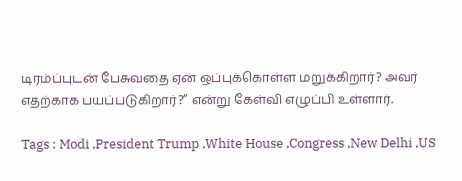டிரம்ப்புடன் பேசுவதை ஏன் ஒப்புக்கொள்ள மறுக்கிறார்? அவர் எதற்காக பயப்படுகிறார்?” என்று கேள்வி எழுப்பி உள்ளார்.

Tags : Modi ,President Trump ,White House ,Congress ,New Delhi ,US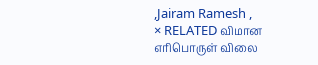,Jairam Ramesh ,
× RELATED விமான எரிபொருள் விலை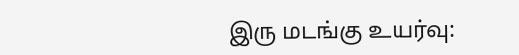இரு மடங்கு உயர்வு: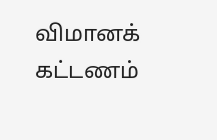விமானக் கட்டணம்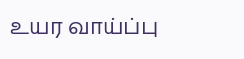உயர வாய்ப்பு